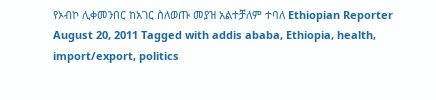የኦብኮ ሊቀመንበር ከአገር ስለወጡ መያዝ አልተቻለም ተባለ Ethiopian Reporter August 20, 2011 Tagged with addis ababa, Ethiopia, health, import/export, politics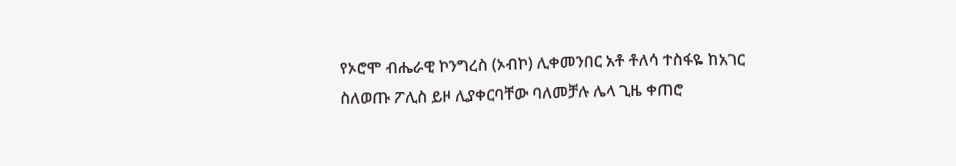የኦሮሞ ብሔራዊ ኮንግረስ (ኦብኮ) ሊቀመንበር አቶ ቶለሳ ተስፋዬ ከአገር ስለወጡ ፖሊስ ይዞ ሊያቀርባቸው ባለመቻሉ ሌላ ጊዜ ቀጠሮ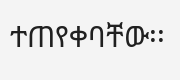ተጠየቀባቸው፡፡